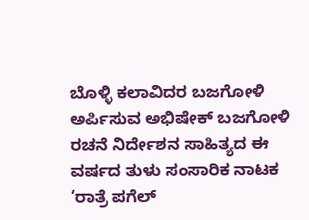ಬೊಳ್ಳಿ ಕಲಾವಿದರ ಬಜಗೋಳಿ ಅರ್ಪಿಸುವ ಅಭಿಷೇಕ್ ಬಜಗೋಳಿ ರಚನೆ ನಿರ್ದೇಶನ ಸಾಹಿತ್ಯದ ಈ ವರ್ಷದ ತುಳು ಸಂಸಾರಿಕ ನಾಟಕ ‘ರಾತ್ರೆ ಪಗೆಲ್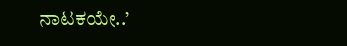ನಾಟಕಯೇ..’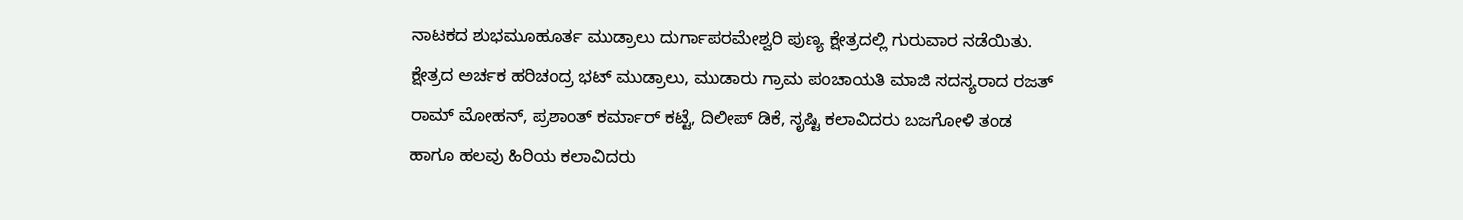ನಾಟಕದ ಶುಭಮೂಹೂರ್ತ ಮುಡ್ರಾಲು ದುರ್ಗಾಪರಮೇಶ್ವರಿ ಪುಣ್ಯ ಕ್ಷೇತ್ರದಲ್ಲಿ ಗುರುವಾರ ನಡೆಯಿತು. ಕ್ಷೇತ್ರದ ಅರ್ಚಕ ಹರಿಚಂದ್ರ ಭಟ್ ಮುಡ್ರಾಲು, ಮುಡಾರು ಗ್ರಾಮ ಪಂಚಾಯತಿ ಮಾಜಿ ಸದಸ್ಯರಾದ ರಜತ್ ರಾಮ್ ಮೋಹನ್, ಪ್ರಶಾಂತ್ ಕರ್ಮಾರ್ ಕಟ್ಟೆ, ದಿಲೀಪ್ ಡಿಕೆ, ಸೃಷ್ಟಿ ಕಲಾವಿದರು ಬಜಗೋಳಿ ತಂಡ ಹಾಗೂ ಹಲವು ಹಿರಿಯ ಕಲಾವಿದರು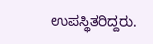ಉಪಸ್ಥಿತರಿದ್ದರು.